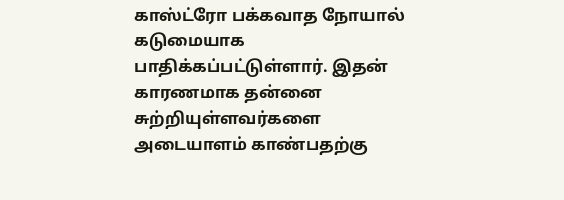காஸ்ட்ரோ பக்கவாத நோயால் கடுமையாக பாதிக்கப்பட்டுள்ளார். இதன் காரணமாக தன்னை சுற்றியுள்ளவர்களை அடையாளம் காண்பதற்கு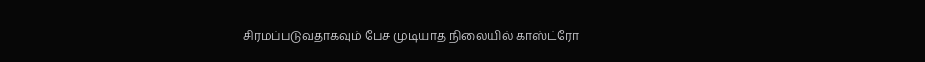சிரமப்படுவதாகவும் பேச முடியாத நிலையில் காஸ்ட்ரோ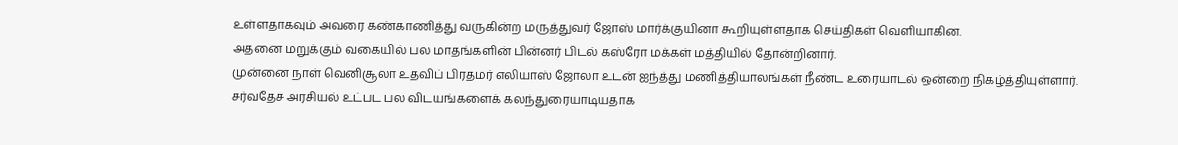உள்ளதாகவும் அவரை கண்காணித்து வருகின்ற மருத்துவர் ஜோஸ் மார்க்குயினா கூறியுள்ளதாக செய்திகள் வெளியாகின.
அதனை மறுக்கும் வகையில் பல மாதங்களின் பின்னர் பிடல் கஸ்ரோ மக்கள் மத்தியில் தோன்றினார்.
முன்னை நாள் வெனிசூலா உதவிப் பிரதமர் எலியாஸ் ஜோலா உடன் ஐந்த்து மணித்தியாலங்கள் நீண்ட உரையாடல் ஒன்றை நிகழ்த்தியுள்ளார்.
சர்வதேச அரசியல் உட்பட பல விடயங்களைக் கலந்துரையாடியதாக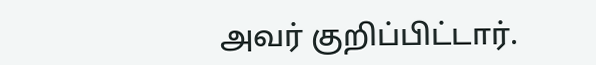அவர் குறிப்பிட்டார்.